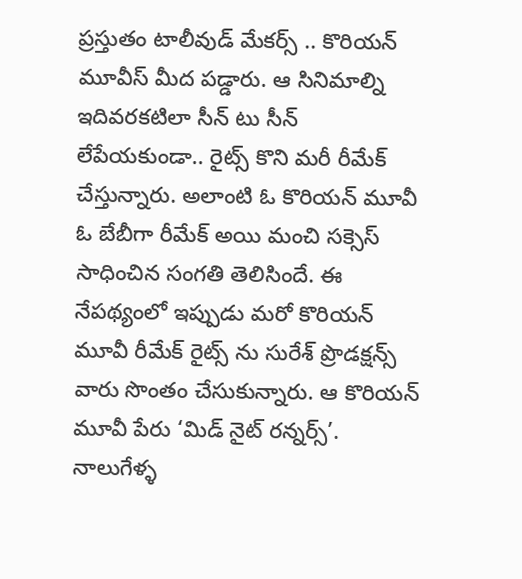ప్రస్తుతం టాలీవుడ్ మేకర్స్ .. కొరియన్ మూవీస్ మీద పడ్డారు. ఆ సినిమాల్ని ఇదివరకటిలా సీన్ టు సీన్ లేపేయకుండా.. రైట్స్ కొని మరీ రీమేక్ చేస్తున్నారు. అలాంటి ఓ కొరియన్ మూవీ ఓ బేబీగా రీమేక్ అయి మంచి సక్సెస్ సాధించిన సంగతి తెలిసిందే. ఈ నేపథ్యంలో ఇప్పుడు మరో కొరియన్ మూవీ రీమేక్ రైట్స్ ను సురేశ్ ప్రొడక్షన్స్ వారు సొంతం చేసుకున్నారు. ఆ కొరియన్ మూవీ పేరు ‘మిడ్ నైట్ రన్నర్స్’. నాలుగేళ్ళ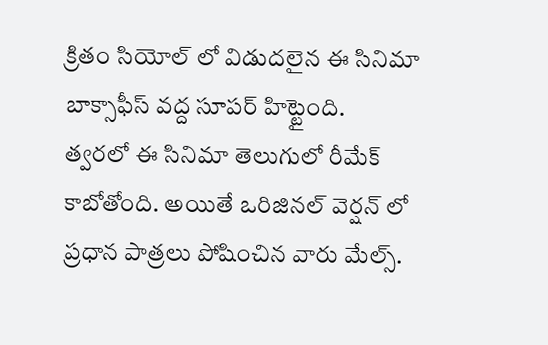క్రితం సియోల్ లో విడుదలైన ఈ సినిమా బాక్సాఫీస్ వద్ద సూపర్ హిట్టైంది.
త్వరలో ఈ సినిమా తెలుగులో రీమేక్ కాబోతోంది. అయితే ఒరిజినల్ వెర్షన్ లో ప్రధాన పాత్రలు పోషించిన వారు మేల్స్.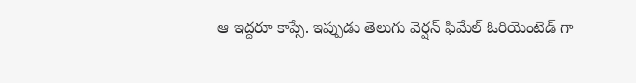ఆ ఇద్దరూ కాప్సే. ఇప్పుడు తెలుగు వెర్షన్ ఫిమేల్ ఓరియెంటెడ్ గా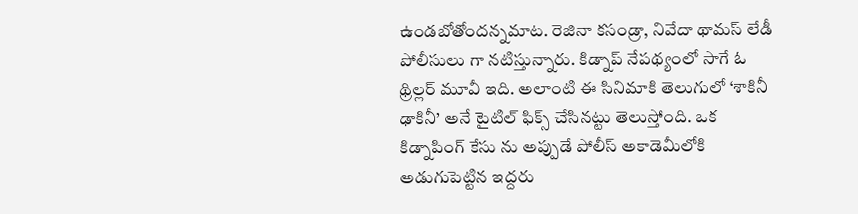ఉండబోతోందన్నమాట. రెజినా కసండ్రా, నివేదా థామస్ లేడీ పోలీసులు గా నటిస్తున్నారు. కిడ్నాప్ నేపథ్యంలో సాగే ఓ థ్రిల్లర్ మూవీ ఇది. అలాంటి ఈ సినిమాకి తెలుగులో ‘శాకినీ ఢాకినీ’ అనే టైటిల్ ఫిక్స్ చేసినట్టు తెలుస్తోంది. ఒక కిడ్నాపింగ్ కేసు ను అప్పుడే పోలీస్ అకాడెమీలోకి అడుగుపెట్టిన ఇద్దరు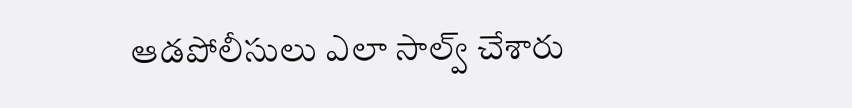ఆడపోలీసులు ఎలా సాల్వ్ చేశారు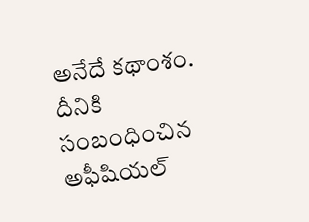అనేదే కథాంశం. దీనికి సంబంధించిన అఫీషియల్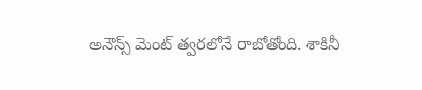అనౌన్స్ మెంట్ త్వరలోనే రాబోతోంది. శాకినీ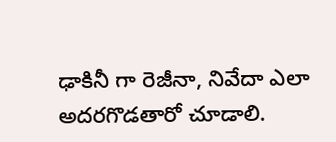ఢాకినీ గా రెజీనా, నివేదా ఎలా అదరగొడతారో చూడాలి.